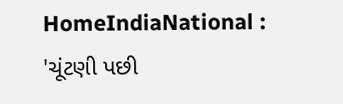HomeIndiaNational : 'ચૂંટણી પછી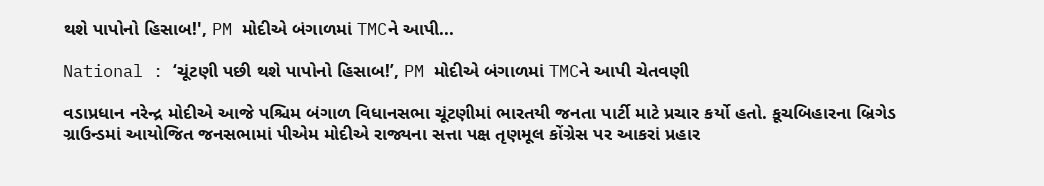થશે પાપોનો હિસાબ!', PM મોદીએ બંગાળમાં TMCને આપી...

National : ‘ચૂંટણી પછી થશે પાપોનો હિસાબ!’, PM મોદીએ બંગાળમાં TMCને આપી ચેતવણી

વડાપ્રધાન નરેન્દ્ર મોદીએ આજે પશ્ચિમ બંગાળ વિધાનસભા ચૂંટણીમાં ભારતયી જનતા પાર્ટી માટે પ્રચાર કર્યો હતો. કૂચબિહારના બ્રિગેડ ગ્રાઉન્ડમાં આયોજિત જનસભામાં પીએમ મોદીએ રાજ્યના સત્તા પક્ષ તૃણમૂલ કોંગ્રેસ પર આકરાં પ્રહાર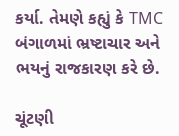કર્યા. તેમણે કહ્યું કે TMC બંગાળમાં ભ્રષ્ટાચાર અને ભયનું રાજકારણ કરે છે.

ચૂંટણી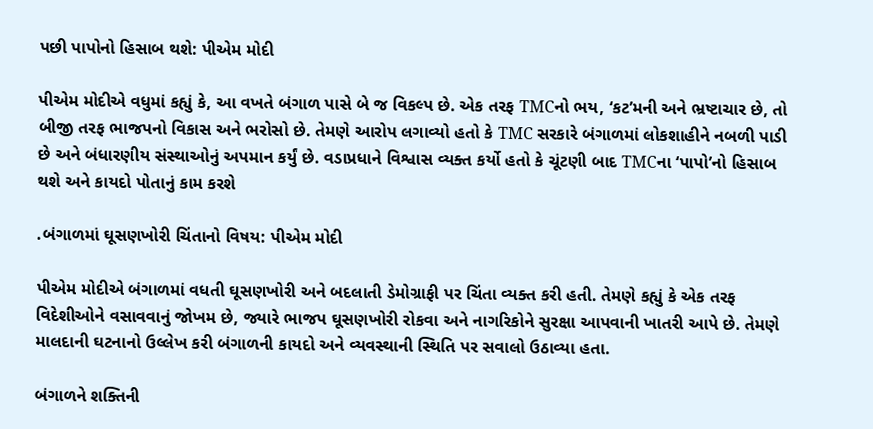પછી પાપોનો હિસાબ થશે: પીએમ મોદી

પીએમ મોદીએ વધુમાં કહ્યું કે, આ વખતે બંગાળ પાસે બે જ વિકલ્પ છે. એક તરફ TMCનો ભય, ‘કટ’મની અને ભ્રષ્ટાચાર છે, તો બીજી તરફ ભાજપનો વિકાસ અને ભરોસો છે. તેમણે આરોપ લગાવ્યો હતો કે TMC સરકારે બંગાળમાં લોકશાહીને નબળી પાડી છે અને બંધારણીય સંસ્થાઓનું અપમાન કર્યું છે. વડાપ્રધાને વિશ્વાસ વ્યક્ત કર્યો હતો કે ચૂંટણી બાદ TMCના ‘પાપો’નો હિસાબ થશે અને કાયદો પોતાનું કામ કરશે

.બંગાળમાં ઘૂસણખોરી ચિંતાનો વિષય: પીએમ મોદી

પીએમ મોદીએ બંગાળમાં વધતી ઘૂસણખોરી અને બદલાતી ડેમોગ્રાફી પર ચિંતા વ્યક્ત કરી હતી. તેમણે કહ્યું કે એક તરફ વિદેશીઓને વસાવવાનું જોખમ છે, જ્યારે ભાજપ ઘૂસણખોરી રોકવા અને નાગરિકોને સુરક્ષા આપવાની ખાતરી આપે છે. તેમણે માલદાની ઘટનાનો ઉલ્લેખ કરી બંગાળની કાયદો અને વ્યવસ્થાની સ્થિતિ પર સવાલો ઉઠાવ્યા હતા.

બંગાળને શક્તિની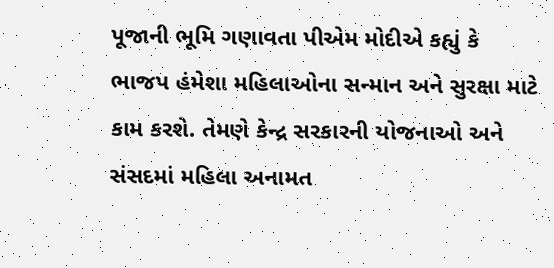પૂજાની ભૂમિ ગણાવતા પીએમ મોદીએ કહ્યું કે ભાજપ હંમેશા મહિલાઓના સન્માન અને સુરક્ષા માટે કામ કરશે. તેમણે કેન્દ્ર સરકારની યોજનાઓ અને સંસદમાં મહિલા અનામત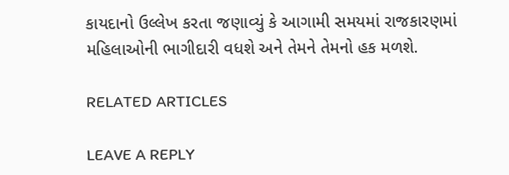કાયદાનો ઉલ્લેખ કરતા જણાવ્યું કે આગામી સમયમાં રાજકારણમાં મહિલાઓની ભાગીદારી વધશે અને તેમને તેમનો હક મળશે.

RELATED ARTICLES

LEAVE A REPLY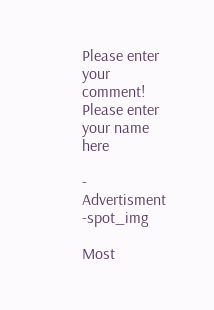Please enter your comment!
Please enter your name here

- Advertisment -spot_img

Most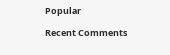Popular

Recent Comments